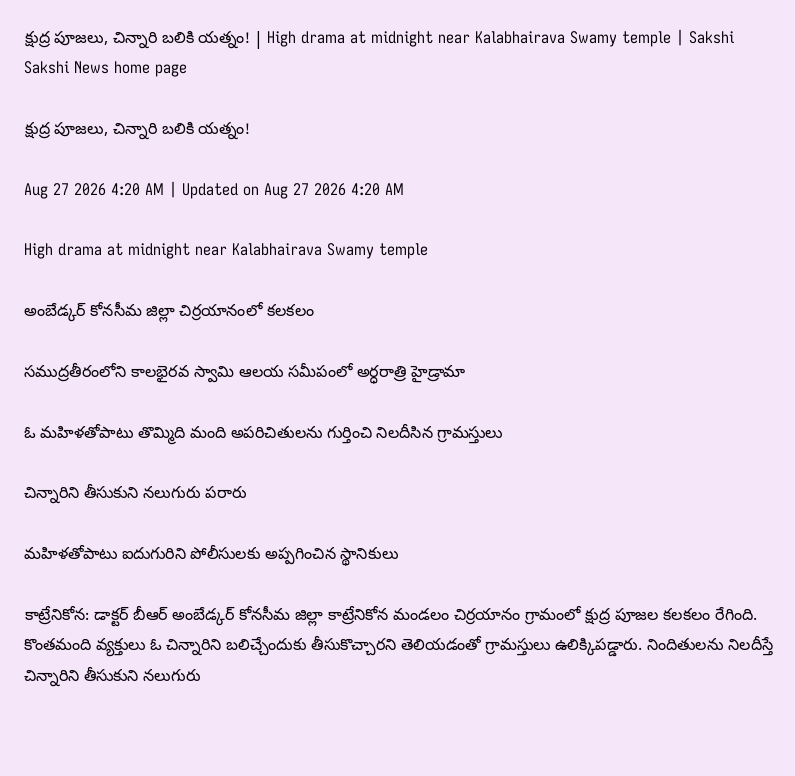క్షుద్ర పూజలు, చిన్నారి బలికి యత్నం! | High drama at midnight near Kalabhairava Swamy temple | Sakshi
Sakshi News home page

క్షుద్ర పూజలు, చిన్నారి బలికి యత్నం!

Aug 27 2026 4:20 AM | Updated on Aug 27 2026 4:20 AM

High drama at midnight near Kalabhairava Swamy temple

అంబేడ్కర్‌ కోనసీమ జిల్లా చిర్రయానంలో కలకలం

సముద్రతీరంలోని కాలభైరవ స్వామి ఆలయ సమీపంలో అర్ధరాత్రి హైడ్రామా

ఓ మహిళతోపాటు తొమ్మిది మంది అపరిచితులను గుర్తించి నిలదీసిన గ్రామస్తులు

చిన్నారిని తీసుకుని నలుగురు పరారు

మహిళతోపాటు ఐదుగురిని పోలీసులకు అప్పగించిన స్థానికులు

కాట్రేనికోన: డాక్టర్‌ బీఆర్‌ అంబేడ్కర్‌ కోనసీమ జిల్లా కాట్రేనికోన మండలం చిర్రయానం గ్రామంలో క్షుద్ర పూజల కలకలం రేగింది. కొంతమంది వ్యక్తులు ఓ చిన్నారిని బలిచ్చేందుకు తీసుకొచ్చారని తెలియడంతో గ్రామస్తులు ఉలిక్కిపడ్డారు. నిందితులను నిలదీస్తే చిన్నారిని తీసుకుని నలుగురు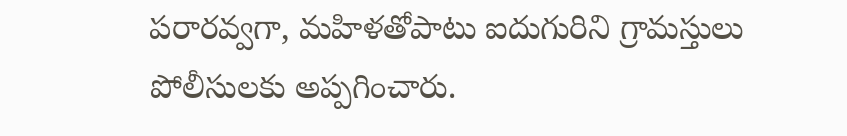పరారవ్వగా, మహిళతోపాటు ఐదుగురిని గ్రామస్తులు పోలీసులకు అప్పగించారు.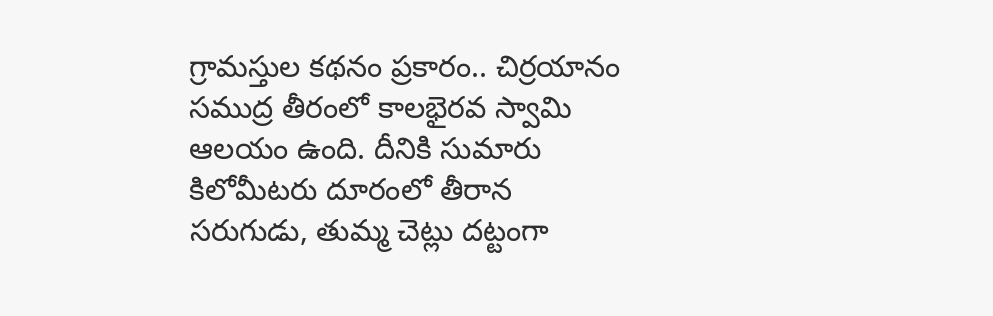గ్రామస్తుల కథనం ప్రకారం.. చిర్రయానం సముద్ర తీరంలో కాలభైరవ స్వామి ఆలయం ఉంది. దీనికి సుమారు కిలోమీటరు దూరంలో తీరాన సరుగుడు, తుమ్మ చెట్లు దట్టంగా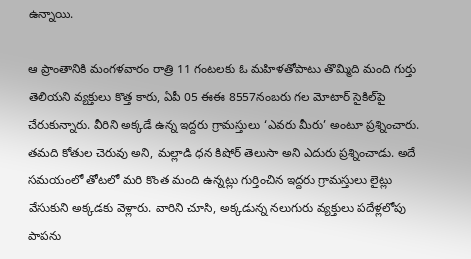ఉన్నాయి.

ఆ ప్రాంతానికి మంగళవారం రాత్రి 11 గంటలకు ఓ మహిళతోపాటు తొమ్మిది మంది గుర్తు తెలియని వ్యక్తులు కొత్త కారు, ఏపీ 05 ఈఈ 8557నంబరు గల మోటార్‌ సైకిల్‌పై చేరుకున్నారు. వీరిని అక్కడే ఉన్న ఇద్దరు గ్రామస్తులు ‘ఎవరు మీరు’ అంటూ ప్రశ్నించారు. తమది కోతుల చెరువు అని, మల్లాడి ధన కిషోర్‌ తెలుసా అని ఎదురు ప్రశ్నించాడు. అదే సమయంలో తోటలో మరి కొంత మంది ఉన్నట్లు గుర్తించిన ఇద్దరు గ్రామస్తులు లైట్లు వేసుకుని అక్కడకు వెళ్లారు. వారిని చూసి, అక్కడున్న నలుగురు వ్యక్తులు పదేళ్లలోపు పాపను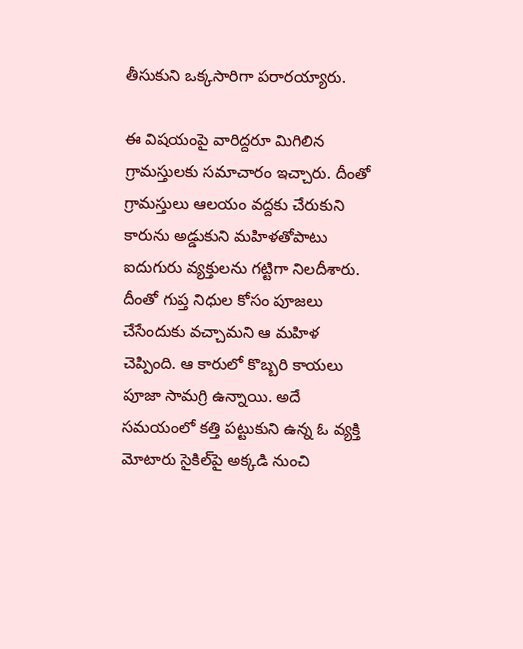తీసుకుని ఒక్కసారిగా పరారయ్యారు.

ఈ విషయంపై వారిద్దరూ మిగిలిన గ్రామస్తులకు సమాచారం ఇచ్చారు. దీంతో గ్రామస్తులు ఆలయం వద్దకు చేరుకుని కారును అడ్డుకుని మహిళతోపాటు ఐదుగురు వ్యక్తులను గట్టిగా నిలదీశారు. దీంతో గుప్త నిధుల కోసం పూజలు చేసేందుకు వచ్చామని ఆ మహిళ చెప్పింది. ఆ కారులో కొబ్బరి కాయలు పూజా సామగ్రి ఉన్నాయి. అదే సమయంలో కత్తి పట్టుకుని ఉన్న ఓ వ్యక్తి మోటారు సైకిల్‌పై అక్కడి నుంచి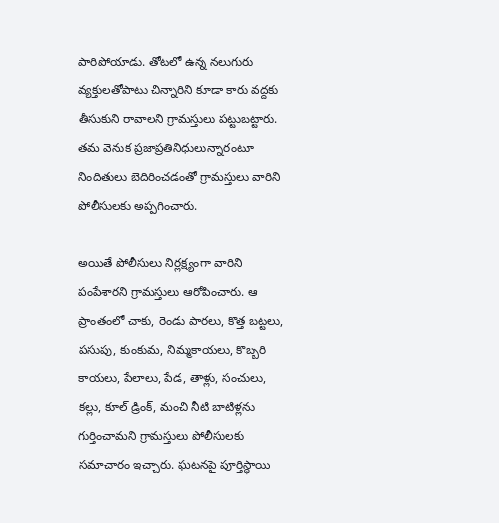పారిపోయాడు. తోటలో ఉన్న నలుగురు వ్యక్తులతోపాటు చిన్నారిని కూడా కారు వద్దకు తీసుకుని రావాలని గ్రామస్తులు పట్టుబట్టారు. తమ వెనుక ప్రజాప్రతినిధులున్నారంటూ నిందితులు బెదిరించడంతో గ్రామస్తులు వారిని పోలీసులకు అప్పగించారు.

అయితే పోలీసులు నిర్లక్ష్యంగా వారిని పంపేశారని గ్రామస్తులు ఆరోపించారు. ఆ ప్రాంతంలో చాకు, రెండు పారలు, కొత్త బట్టలు, పసుపు, కుంకుమ, నిమ్మకాయలు, కొబ్బరి కాయలు, పేలాలు, పేడ, తాళ్లు, సంచులు, కల్లు, కూల్‌ డ్రింక్, మంచి నీటి బాటిళ్లను గుర్తించామని గ్రామస్తులు పోలీసులకు సమాచారం ఇచ్చారు. ఘటనపై పూర్తిస్థాయి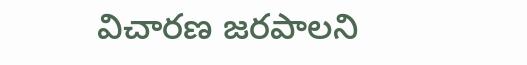విచారణ జరపాలని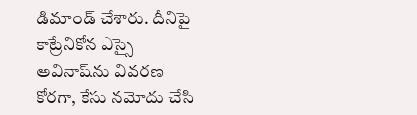డిమాండ్‌ చేశారు. దీనిపై కాట్రేనికోన ఎస్సై అవినాష్‌ను వివరణ కోరగా, కేసు నమోదు చేసి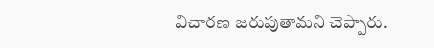విచారణ జరుపుతామని చెప్పారు.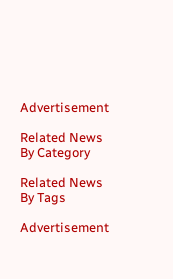Advertisement

Related News By Category

Related News By Tags

Advertisement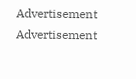Advertisement
Advertisement